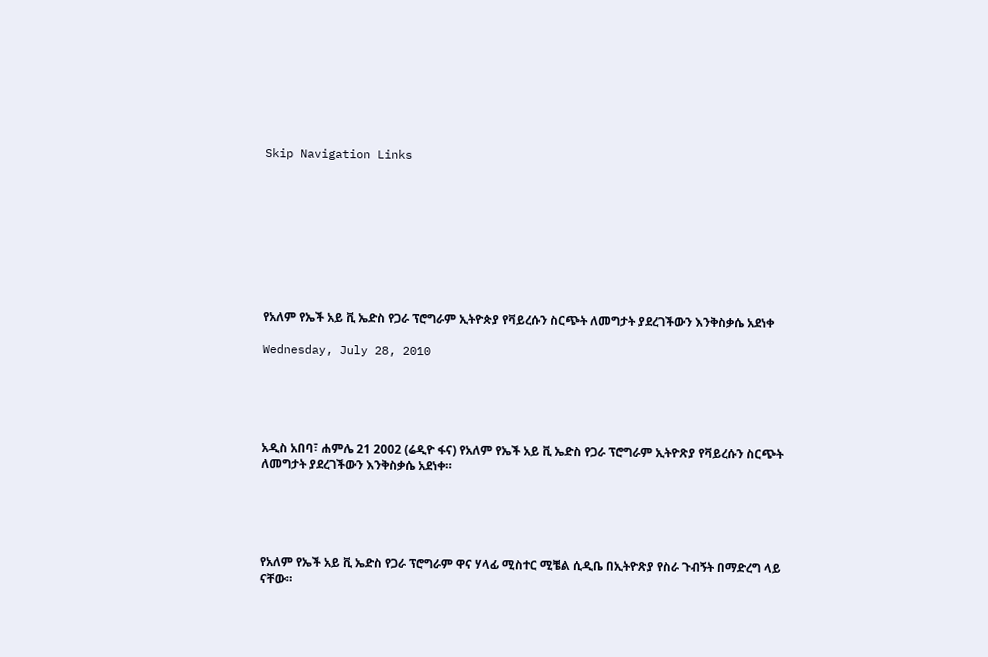Skip Navigation Links









የአለም የኤች አይ ቪ ኤድስ የጋራ ፕሮግራም ኢትዮጵያ የቫይረሱን ስርጭት ለመግታት ያደረገችውን እንቅስቃሴ አደነቀ

Wednesday, July 28, 2010





አዲስ አበባ፣ ሐምሌ 21 2002 (ሬዲዮ ፋና) የአለም የኤች አይ ቪ ኤድስ የጋራ ፕሮግራም ኢትዮጽያ የቫይረሱን ስርጭት ለመግታት ያደረገችውን እንቅስቃሴ አደነቀ።





የአለም የኤች አይ ቪ ኤድስ የጋራ ፕሮግራም ዋና ሃላፊ ሚስተር ሚቼል ሲዲቤ በኢትዮጽያ የስራ ጉብኝት በማድረግ ላይ ናቸው።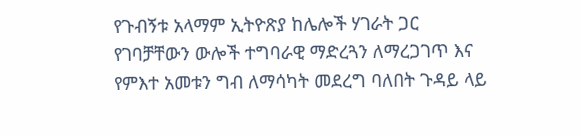የጉብኝቱ አላማም ኢትዮጽያ ከሌሎች ሃገራት ጋር የገባቻቸውን ውሎች ተግባራዊ ማድረጓን ለማረጋገጥ እና የምእተ አመቱን ግብ ለማሳካት መደረግ ባለበት ጉዳይ ላይ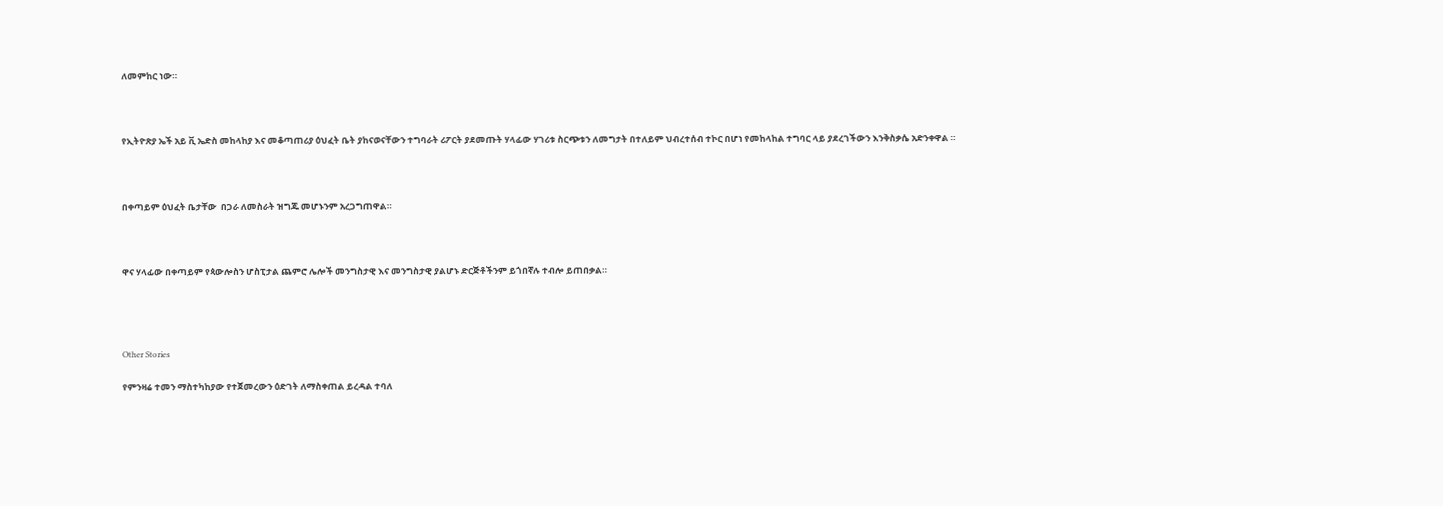ለመምከር ነው።



የኢትዮጽያ ኤች አይ ቪ ኤድስ መከላከያ እና መቆጣጠሪያ ዕህፈት ቤት ያከናወናቸውን ተግባራት ሪፖርት ያደመጡት ሃላፊው ሃገሪቱ ስርጭቱን ለመግታት በተለይም ህብረተሰብ ተኮር በሆነ የመከላከል ተግባር ላይ ያደረገችውን እንቅስቃሴ አድንቀዋል ።



በቀጣይም ዕህፈት ቤታቸው  በጋራ ለመስራት ዝግጁ መሆኑንም አረጋግጠዋል።



ዋና ሃላፊው በቀጣይም የጳውሎስን ሆስፒታል ጨምሮ ሌሎች መንግስታዊ እና መንግስታዊ ያልሆኑ ድርጅቶችንም ይጎበኛሉ ተብሎ ይጠበቃል።




Other Stories

የምንዛሬ ተመን ማስተካከያው የተጀመረውን ዕድገት ለማስቀጠል ይረዳል ተባለ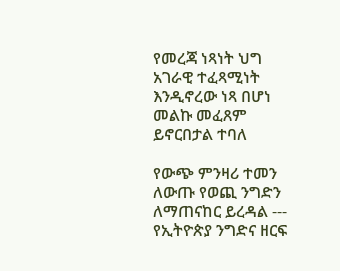የመረጃ ነጻነት ህግ አገራዊ ተፈጻሚነት እንዲኖረው ነጻ በሆነ መልኩ መፈጸም ይኖርበታል ተባለ

የውጭ ምንዛሪ ተመን ለውጡ የወጪ ንግድን ለማጠናከር ይረዳል --- የኢትዮጵያ ንግድና ዘርፍ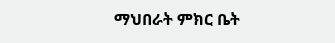ማህበራት ምክር ቤት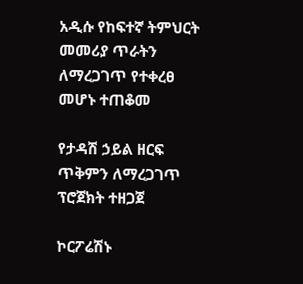አዲሱ የከፍተኛ ትምህርት መመሪያ ጥራትን ለማረጋገጥ የተቀረፀ መሆኑ ተጠቆመ

የታዳሽ ኃይል ዘርፍ ጥቅምን ለማረጋገጥ ፕሮጀክት ተዘጋጀ

ኮርፖሬሽኑ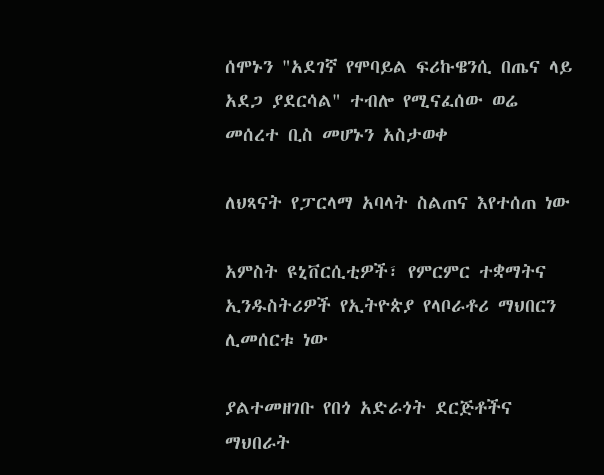ሰሞኑን "አደገኛ የሞባይል ፍሪኩዌንሲ በጤና ላይ አደጋ ያደርሳል" ተብሎ የሚናፈሰው ወሬ መሰረተ ቢስ መሆኑን አስታወቀ

ለህጻናት የፓርላማ አባላት ስልጠና እየተሰጠ ነው

አምስት ዩኒቨርሲቲዎች፣ የምርምር ተቋማትና ኢንዱስትሪዎች የኢትዮጵያ የላቦራቶሪ ማህበርን ሊመሰርቱ ነው

ያልተመዘገቡ የበጎ አድራጎት ደርጅቶችና ማህበራት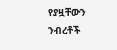የያዟቸውን ንብረቶች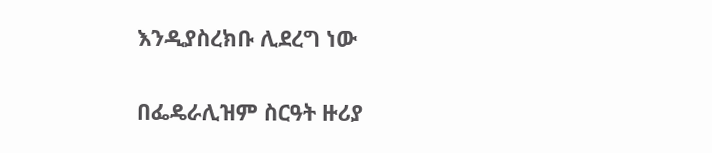እንዲያስረክቡ ሊደረግ ነው

በፌዴራሊዝም ስርዓት ዙሪያ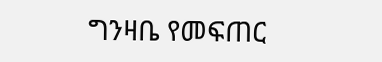ግንዛቤ የመፍጠር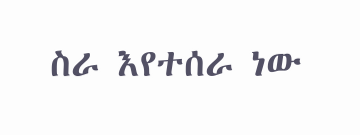ስራ እየተሰራ ነው